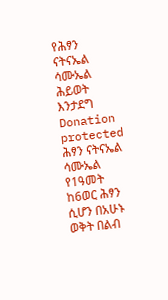የሕፃን ናትናኤል ሳሙኤል ሕይወት እንታደግ
Donation protected
ሕፃን ናትናኤል ሳሙኤል የ1ዓመት ከ6ወር ሕፃን ሲሆን በአሁኑ ወቅት በልብ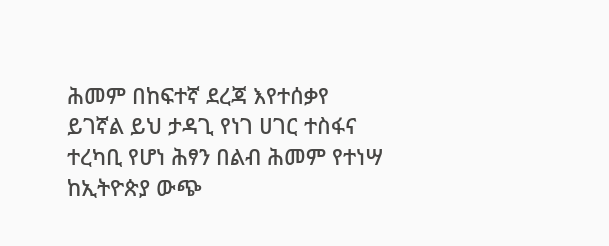ሕመም በከፍተኛ ደረጃ እየተሰቃየ ይገኛል ይህ ታዳጊ የነገ ሀገር ተስፋና ተረካቢ የሆነ ሕፃን በልብ ሕመም የተነሣ ከኢትዮጵያ ውጭ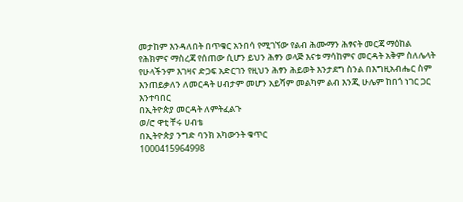መታከም እንዳለበት በጥቁር አንበሳ የሚገኘው የልብ ሕሙማን ሕፃናት መርጃ ማዕከል የሕክምና ማስረጃ የሰጠው ሲሆን ይህን ሕፃን ወላጅ እናቱ ማሳከምና መርዳት አቅም ስለሌላት የሁላችንም እገዛና ድጋፍ አድርገን የዚህን ሕፃን ሕይወት እንታደግ ስንል በእግዚአብሔር ስም እንጠይቃለን ለመርዳት ሀብታም መሆን አይሻም መልካም ልብ እንጂ ሁሌም ከበጎ ነገር ጋር እንተባበር
በኢትዮጵያ መርዳት ለምትፈልጉ
ወ/ሮ ዋቲ ቸሩ ሀብቴ
በኢትዮጵያ ንግድ ባንክ አካውንት ቁጥር
1000415964998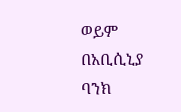ወይም
በአቢሲኒያ ባንክ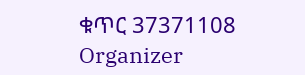ቁጥር 37371108
Organizer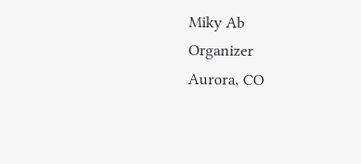Miky Ab
Organizer
Aurora, CO